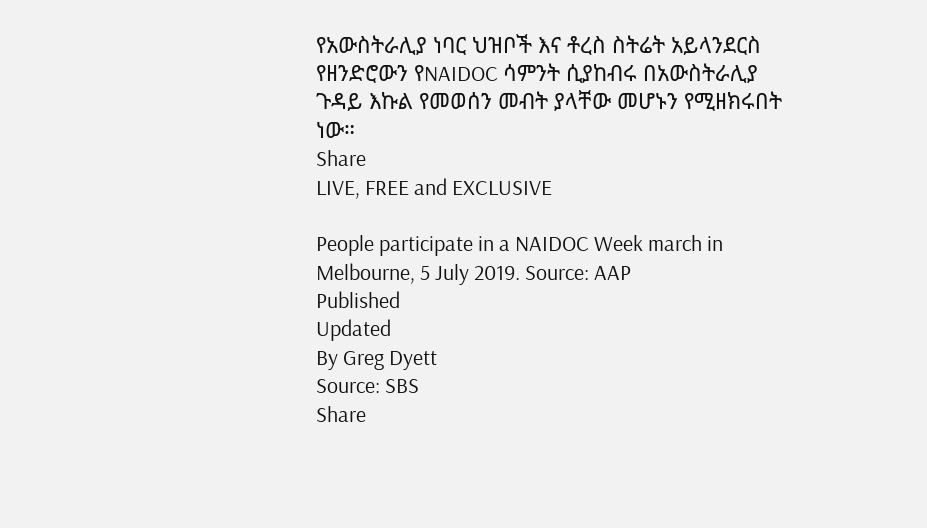የአውስትራሊያ ነባር ህዝቦች እና ቶረስ ስትሬት አይላንደርስ የዘንድሮውን የNAIDOC ሳምንት ሲያከብሩ በአውስትራሊያ ጉዳይ እኩል የመወሰን መብት ያላቸው መሆኑን የሚዘክሩበት ነው።
Share
LIVE, FREE and EXCLUSIVE

People participate in a NAIDOC Week march in Melbourne, 5 July 2019. Source: AAP
Published
Updated
By Greg Dyett
Source: SBS
Share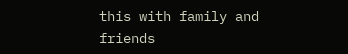this with family and friends